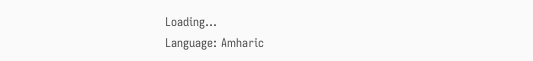Loading...
Language: Amharic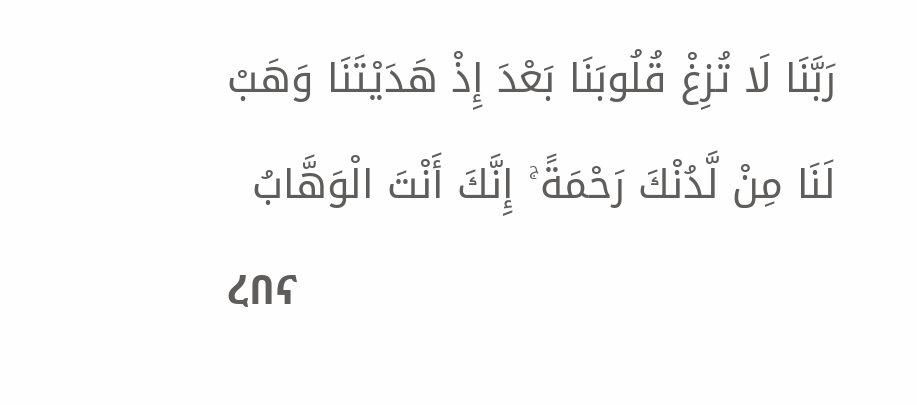رَبَّنَا لَا تُزِغْ قُلُوبَنَا بَعْدَ إِذْ هَدَيْتَنَا وَهَبْ لَنَا مِنْ لَّدُنْكَ رَحْمَةً ۚ إِنَّكَ أَنْتَ الْوَهَّابُ
ረበና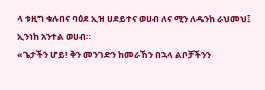ላ ቱዚግ ቁሉበና ባዕደ ኢዝ ሀደይተና ወሀብ ለና ሚን ለዱንከ ራህመህ፤ ኢንነከ አንተል ወሀብ።
«ጌታችን ሆይ! ቅን መንገድን ከመራኸን በኋላ ልቦቻችንን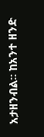አታዘንብል። ከአንተ ዘንድ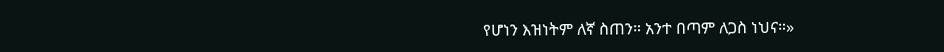የሆነን እዝነትም ለኛ ስጠን። አንተ በጣም ለጋስ ነህና።»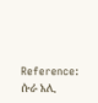Reference: ሱራ አሊ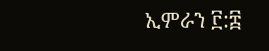ኢምራን ፫:፰